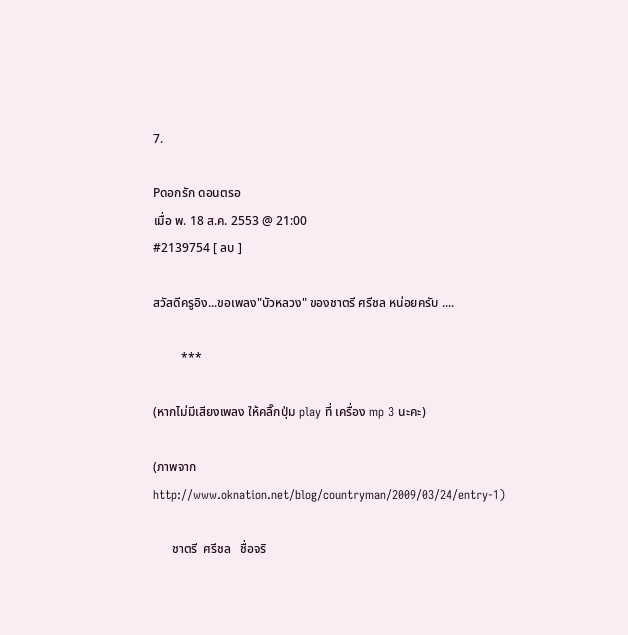7.

Pดอกรัก ดอนตรอ
เมื่อ พ. 18 ส.ค. 2553 @ 21:00
#2139754 [ ลบ ]

สวัสดีครูอิง...ขอเพลง"บัวหลวง" ของชาตรี ศรีชล หน่อยครับ ....

         ***

(หากไม่มีเสียงเพลง ให้คลิ๊กปุ่ม play ที่ เครื่อง mp 3 นะคะ)

(ภาพจาก http://www.oknation.net/blog/countryman/2009/03/24/entry-1)

      ชาตรี  ศรีชล   ชื่อจริ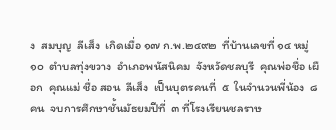ง  สมบุญ  ลีเส็ง  เกิดเมื่อ ๑๗ ก.พ.๒๔๙๒  ที่บ้านเลขที่ ๑๔ หมู่ ๑๐  ตำบลทุ่งขวาง  อำเภอพนัสนิคม  จังหวัดชลบุรี  คุณพ่อชื่อ เผือก  คุณแม่ ชื่อ สอน  ลีเส็ง  เป็นบุตรคนที่  ๕  ในจำนวนพี่น้อง  ๘  คน  จบการศึกษาชั้นมัธยมปีที่  ๓ ที่โรงเรียนชลราษ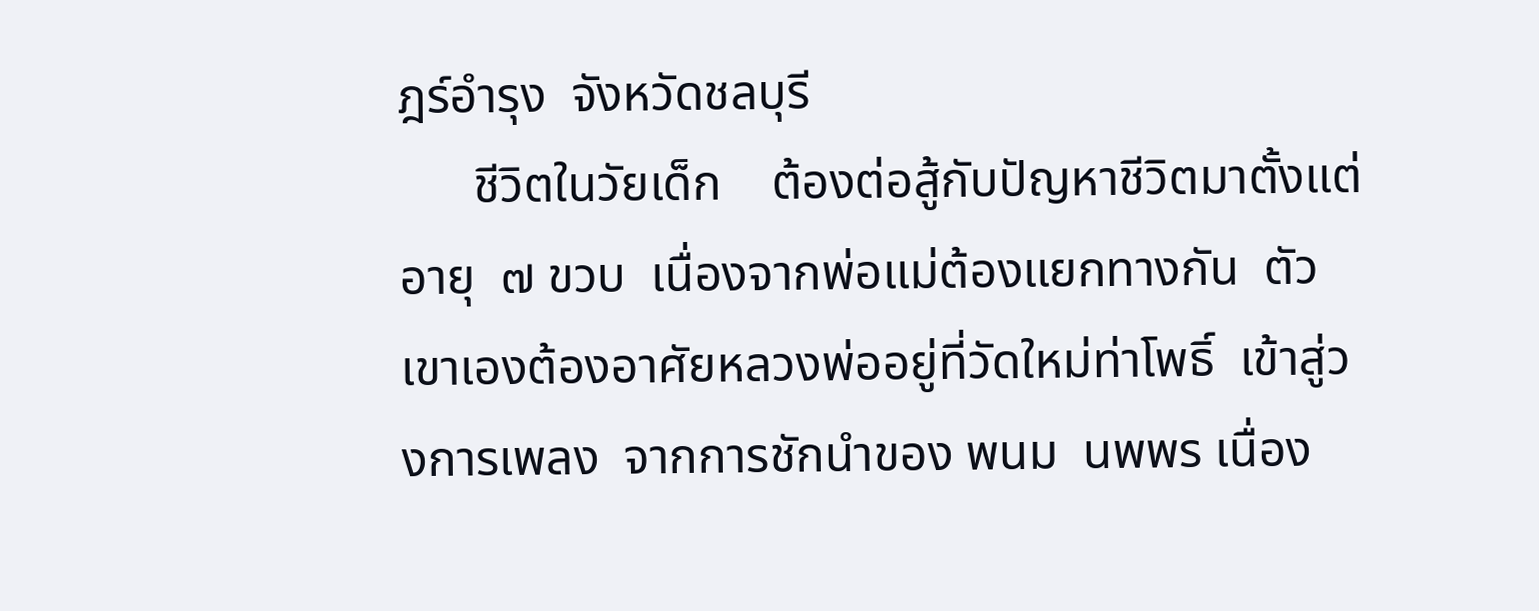ฎร์อำรุง  จังหวัดชลบุรี
      ชีวิตในวัยเด็ก    ต้องต่อสู้กับปัญหาชีวิตมาตั้งแต่อายุ  ๗ ขวบ  เนื่องจากพ่อแม่ต้องแยกทางกัน  ตัวเขาเองต้องอาศัยหลวงพ่ออยู่ที่วัดใหม่ท่าโพธิ์  เข้าสู่วงการเพลง  จากการชักนำของ พนม  นพพร เนื่อง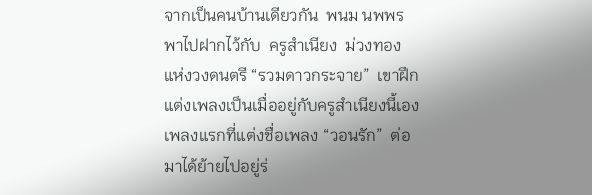จากเป็นคนบ้านเดียวกัน  พนม นพพร พาไปฝากไว้กับ  ครูสำเนียง  ม่วงทอง  แห่งวงดนตรี “รวมดาวกระจาย”  เขาฝึกแต่งเพลงเป็นเมื่ออยู่กับครูสำเนียงนี้เอง  เพลงแรกที่แต่งชื่อเพลง “วอนรัก”  ต่อมาได้ย้ายไปอยู่ร่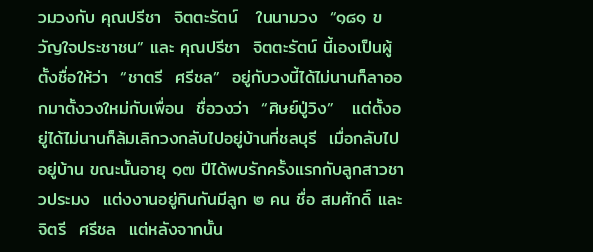วมวงกับ คุณปรีชา  จิตตะรัตน์   ในนามวง  “๑๘๑ ขวัญใจประชาชน” และ คุณปรีชา  จิตตะรัตน์ นี้เองเป็นผู้ตั้งชื่อให้ว่า  “ชาตรี  ศรีชล”  อยู่กับวงนี้ได้ไม่นานก็ลาออกมาตั้งวงใหม่กับเพื่อน  ชื่อวงว่า  “ศิษย์ปู่วิง”   แต่ตั้งอยู่ได้ไม่นานก็ล้มเลิกวงกลับไปอยู่บ้านที่ชลบุรี  เมื่อกลับไปอยู่บ้าน ขณะนั้นอายุ ๑๗ ปีได้พบรักครั้งแรกกับลูกสาวชาวประมง  แต่งงานอยู่กินกันมีลูก ๒ คน ชื่อ สมศักดิ์ และ จิตรี  ศรีชล  แต่หลังจากนั้น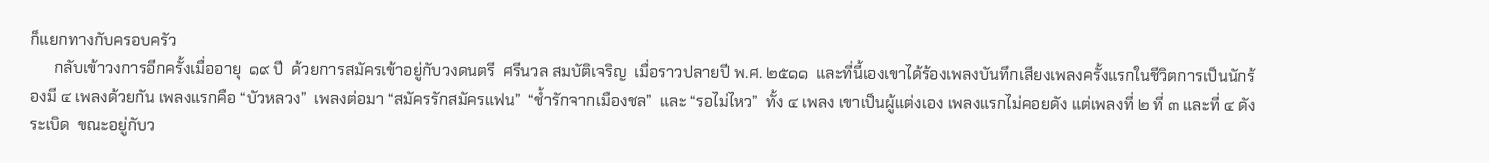ก็แยกทางกับครอบครัว
      กลับเข้าวงการอีกครั้งเมื่ออายุ  ๑๙ ปี  ด้วยการสมัครเข้าอยู่กับวงดนตรี  ศรีนวล สมบัติเจริญ  เมื่อราวปลายปี พ.ศ. ๒๕๑๑  และที่นี้เองเขาได้ร้องเพลงบันทึกเสียงเพลงครั้งแรกในชีวิตการเป็นนักร้องมี ๔ เพลงด้วยกัน เพลงแรกคือ “บัวหลวง”  เพลงต่อมา “สมัครรักสมัครแฟน”  “ช้ำรักจากเมืองชล”  และ “รอไม่ไหว”  ทั้ง ๔ เพลง เขาเป็นผู้แต่งเอง เพลงแรกไม่คอยดัง แต่เพลงที่ ๒ ที่ ๓ และที่ ๔ ดังระเบิด  ขณะอยู่กับว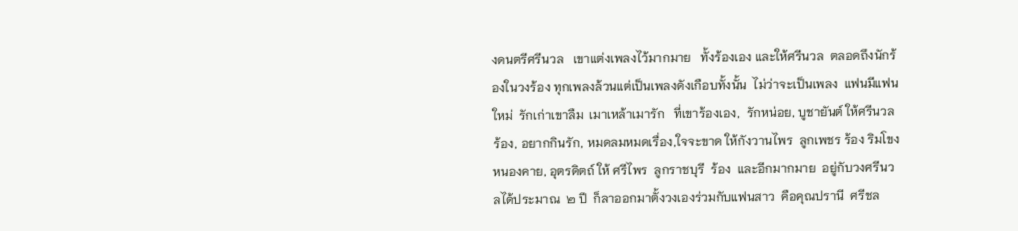งดนตรีศรีนวล   เขาแต่งเพลงไว้มากมาย   ทั้งร้องเอง และให้ศรีนวล  ตลอดถึงนักร้องในวงร้อง ทุกเพลงล้วนแต่เป็นเพลงดังเกือบทั้งนั้น  ไม่ว่าจะเป็นเพลง  แฟนมีแฟนใหม่  รักเก่าเขาลืม  เมาเหล้าเมารัก   ที่เขาร้องเอง,  รักหน่อย, บูชายันต์ ให้ศรีนวล ร้อง, อยากกินรัก, หมดลมหมดเรื่อง,ใจจะขาด ให้กังวานไพร  ลูกเพชร ร้อง ริมโขงหนองคาย, อุตรดิตถ์ ให้ ศรีไพร  ลูกราชบุรี  ร้อง  และอีกมากมาย  อยู่กับวงศรีนวลได้ประมาณ  ๒ ปี  ก็ลาออกมาตั้งวงเองร่วมกับแฟนสาว  คือคุณปรานี  ศรีชล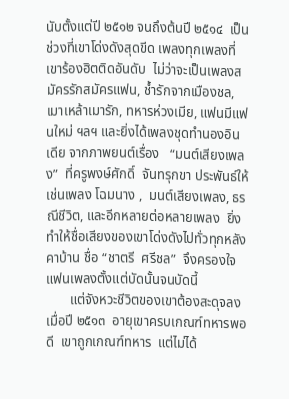นับตั้งแต่ปี ๒๕๑๒ จนถึงต้นปี ๒๕๑๔  เป็นช่วงที่เขาโด่งดังสุดขีด เพลงทุกเพลงที่เขาร้องฮิตติดอันดับ  ไม่ว่าจะเป็นเพลงสมัครรักสมัครแฟน, ช้ำรักจากเมืองชล, เมาเหล้าเมารัก, ทหารห่วงเมีย, แฟนมีแฟนใหม่ ฯลฯ และยิ่งได้เพลงชุดทำนองอินเดีย จากภาพยนต์เรื่อง   “มนต์เสียงเพลง”  ที่ครูพงษ์ศักดิ์  จันทรุกขา ประพันธ์ให้   เช่นเพลง โฉมนาง ,  มนต์เสียงเพลง, ธรณีชีวิต, และอีกหลายต่อหลายเพลง  ยิ่งทำให้ชื่อเสียงของเขาโด่งดังไปทั่วทุกหลังคาบ้าน ชื่อ “ชาตรี  ศรีชล”  จึงครองใจแฟนเพลงตั้งแต่บัดนั้นจนบัดนี้
       แต่จังหวะชีวิตของเขาต้องสะดุจลง  เมื่อปี ๒๕๑๓  อายุเขาครบเกณฑ์ทหารพอดี  เขาถูกเกณฑ์ทหาร  แต่ไม่ได้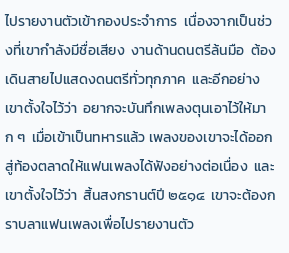ไปรายงานตัวเข้ากองประจำการ  เนื่องจากเป็นช่วงที่เขากำลังมีชื่อเสียง  งานด้านดนตรีล้นมือ  ต้องเดินสายไปแสดงดนตรีทั่วทุกภาค  และอีกอย่างเขาตั้งใจไว้ว่า  อยากจะบันทึกเพลงตุนเอาไว้ให้มาก ๆ  เมื่อเข้าเป็นทหารแล้ว เพลงของเขาจะได้ออกสู่ท้องตลาดให้แฟนเพลงได้ฟังอย่างต่อเนื่อง  และเขาตั้งใจไว้ว่า  สิ้นสงกรานต์ปี ๒๕๑๔  เขาจะต้องกราบลาแฟนเพลงเพื่อไปรายงานตัว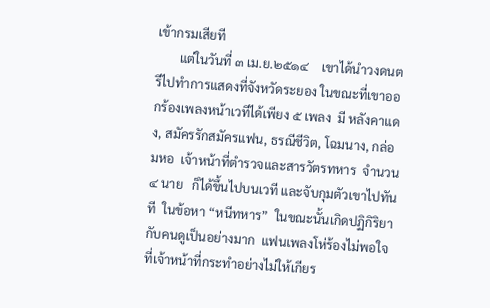เข้ากรมเสียที
       แต่ในวันที่ ๓ เม.ย.๒๕๑๔    เขาได้นำวงดนตรีไปทำการแสดงที่จังหวัดระยอง ในขณะที่เขาออกร้องเพลงหน้าเวทีได้เพียง ๕ เพลง  มี หลังคาแดง, สมัครรักสมัครแฟน, ธรณีชีวิต, โฉมนาง, กล่อมหอ  เจ้าหน้าที่ตำรวจและสารวัตรทหาร  จำนวน ๔ นาย   ก็ได้ขึ้นไปบนเวที และจับกุมตัวเขาไปทันที  ในข้อหา “หนีทหาร”  ในขณะนั้นเกิดปฏิกิริยากับคนดูเป็นอย่างมาก  แฟนเพลงโห่ร้องไม่พอใจ ที่เจ้าหน้าที่กระทำอย่างไม่ให้เกียร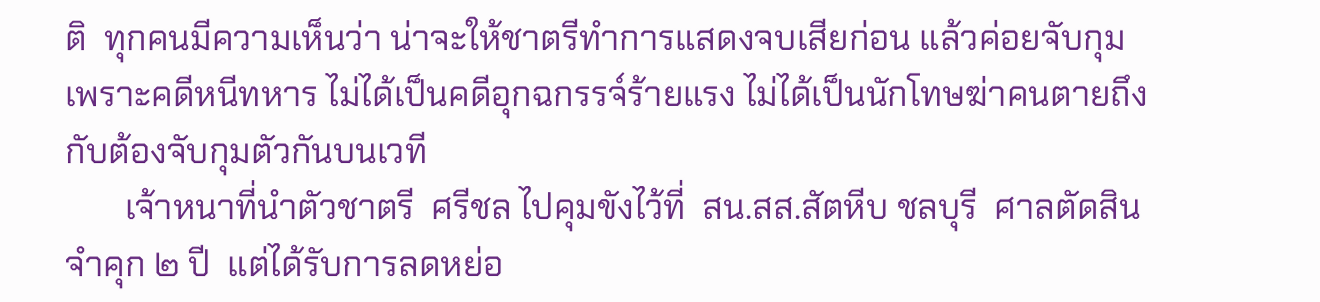ติ  ทุกคนมีความเห็นว่า น่าจะให้ชาตรีทำการแสดงจบเสียก่อน แล้วค่อยจับกุม  เพราะคดีหนีทหาร ไม่ได้เป็นคดีอุกฉกรรจ์ร้ายแรง ไม่ได้เป็นนักโทษฆ่าคนตายถึงกับต้องจับกุมตัวกันบนเวที
       เจ้าหนาที่นำตัวชาตรี  ศรีชล ไปคุมขังไว้ที่  สน.สส.สัตหีบ ชลบุรี  ศาลตัดสินจำคุก ๒ ปี  แต่ได้รับการลดหย่อ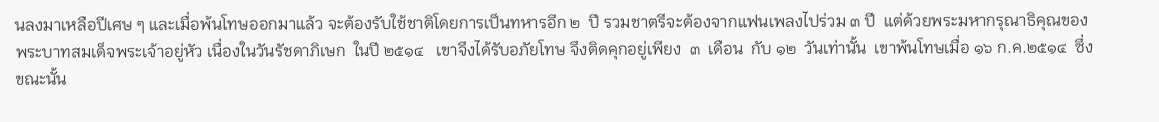นลงมาเหลือปีเศษ ๆ และเมื่อพ้นโทษออกมาแล้ว จะต้องรับใช้ชาติโดยการเป็นทหารอีก ๒  ปี รวมชาตรีจะต้องจากแฟนเพลงไปร่วม ๓ ปี  แต่ด้วยพระมหากรุณาธิคุณของพระบาทสมเด็จพระเจ้าอยู่หัว เนื่องในวันรัชดาภิเษก  ในปี ๒๕๑๔   เขาจึงได้รับอภัยโทษ จึงติดคุกอยู่เพียง  ๓  เดือน  กับ ๑๒  วันเท่านั้น  เขาพ้นโทษเมื่อ ๑๖ ก.ค.๒๕๑๔  ซึ่งขณะนั้น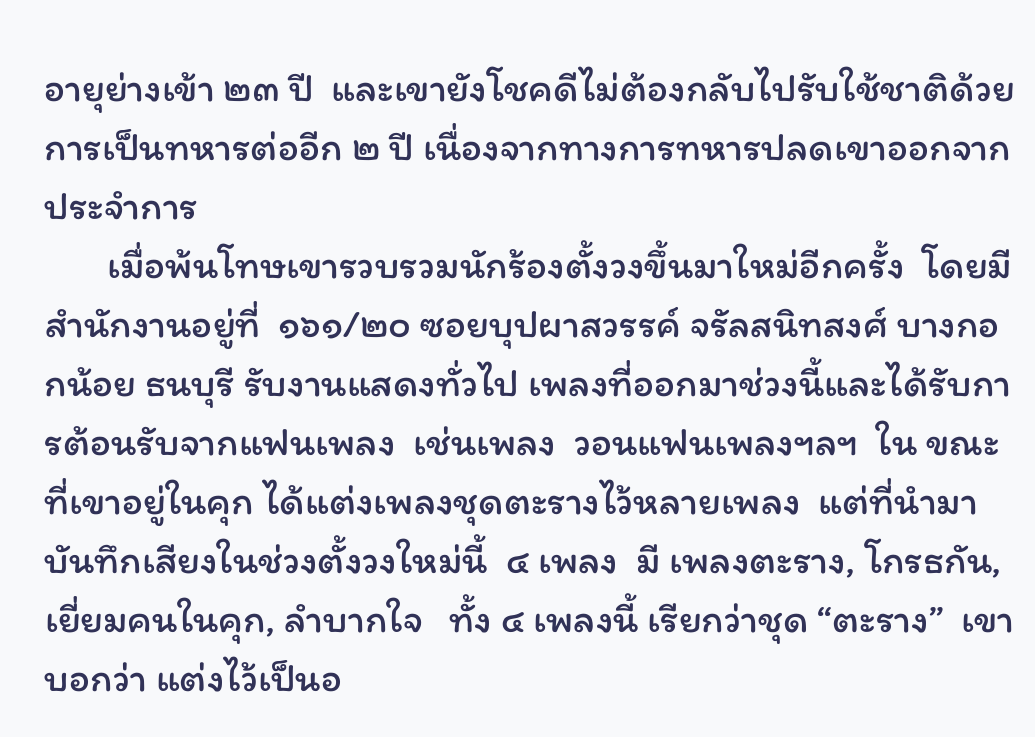อายุย่างเข้า ๒๓ ปี  และเขายังโชคดีไม่ต้องกลับไปรับใช้ชาติด้วยการเป็นทหารต่ออีก ๒ ปี เนื่องจากทางการทหารปลดเขาออกจากประจำการ
       เมื่อพ้นโทษเขารวบรวมนักร้องตั้งวงขึ้นมาใหม่อีกครั้ง  โดยมีสำนักงานอยู่ที่  ๑๖๑/๒๐ ซอยบุปผาสวรรค์ จรัลสนิทสงศ์ บางกอกน้อย ธนบุรี รับงานแสดงทั่วไป เพลงที่ออกมาช่วงนี้และได้รับการต้อนรับจากแฟนเพลง  เช่นเพลง  วอนแฟนเพลงฯลฯ  ใน ขณะที่เขาอยู่ในคุก ได้แต่งเพลงชุดตะรางไว้หลายเพลง  แต่ที่นำมาบันทึกเสียงในช่วงตั้งวงใหม่นี้  ๔ เพลง  มี เพลงตะราง, โกรธกัน, เยี่ยมคนในคุก, ลำบากใจ   ทั้ง ๔ เพลงนี้ เรียกว่าชุด “ตะราง”  เขาบอกว่า แต่งไว้เป็นอ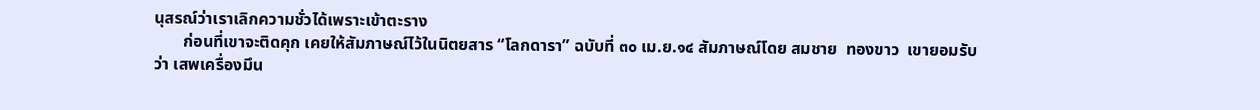นุสรณ์ว่าเราเลิกความชั่วได้เพราะเข้าตะราง
       ก่อนที่เขาจะติดคุก เคยให้สัมภาษณ์ไว้ในนิตยสาร “โลกดารา” ฉบับที่ ๓๐ เม.ย.๑๔ สัมภาษณ์โดย สมชาย  ทองขาว  เขายอมรับว่า เสพเครื่องมึน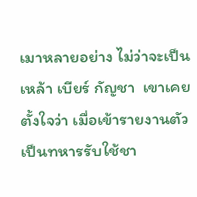เมาหลายอย่าง ไม่ว่าจะเป็น เหล้า เบียร์ กัญชา  เขาเคยตั้งใจว่า เมื่อเข้ารายงานตัวเป็นทหารรับใช้ชา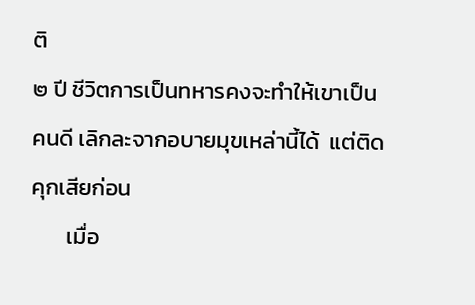ติ
๒ ปี ชีวิตการเป็นทหารคงจะทำให้เขาเป็นคนดี เลิกละจากอบายมุขเหล่านี้ได้  แต่ติดคุกเสียก่อน
       เมื่อ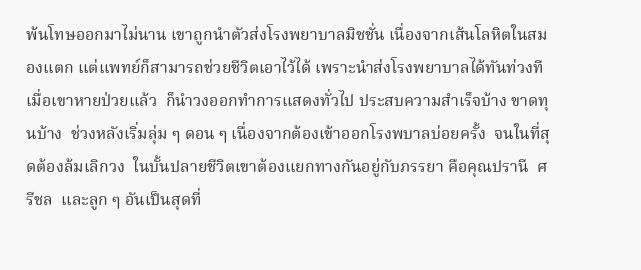พ้นโทษออกมาไม่นาน เขาถูกนำตัวส่งโรงพยาบาลมิชชั่น เนื่องจากเส้นโลหิตในสมองแตก แต่แพทย์ก็สามารถช่วยชีวิตเอาไว้ได้ เพราะนำส่งโรงพยาบาลได้ทันท่วงที  เมื่อเขาหายป่วยแล้ว  ก็นำวงออกทำการแสดงทั่วไป ประสบความสำเร็จบ้าง ขาดทุนบ้าง  ช่วงหลังเริ่มลุ่ม ๆ ดอน ๆ เนื่องจากต้องเข้าออกโรงพบาลบ่อยครั้ง  จนในที่สุดต้องล้มเลิกวง  ในบั้นปลายชีวิตเขาต้องแยกทางกันอยู่กับภรรยา คือคุณปรานี  ศรีชล  และลูก ๆ อันเป็นสุดที่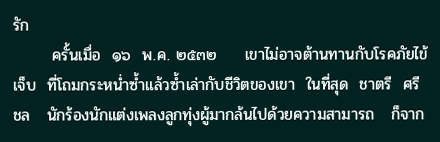รัก
       ครั้นเมื่อ  ๑๖  พ.ค. ๒๕๓๒     เขาไม่อาจต้านทานกับโรคภัยไข้เจ็บ  ที่โถมกระหน่ำซ้ำแล้วซ้ำเล่ากับชีวิตของเขา  ในที่สุด  ชาตรี  ศรีชล   นักร้องนักแต่งเพลงลูกทุ่งผู้มากล้นไปด้วยความสามารถ   ก็จาก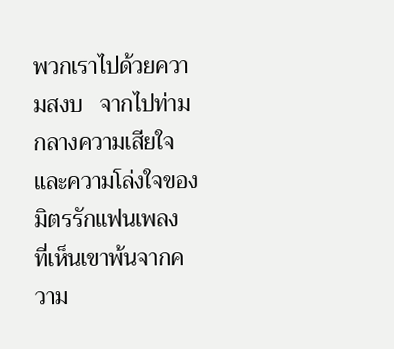พวกเราไปด้วยความสงบ   จากไปท่ามกลางความเสียใจและความโล่งใจของมิตรรักแฟนเพลง   ที่เห็นเขาพ้นจากความ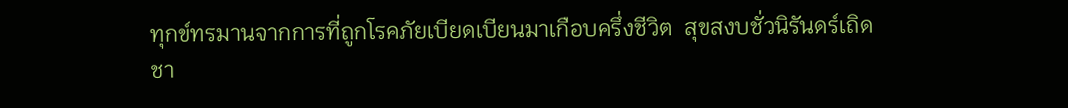ทุกข์ทรมานจากการที่ถูกโรคภัยเบียดเบียนมาเกือบครึ่งชีวิต  สุขสงบชั่วนิรันดร์เถิด  ชา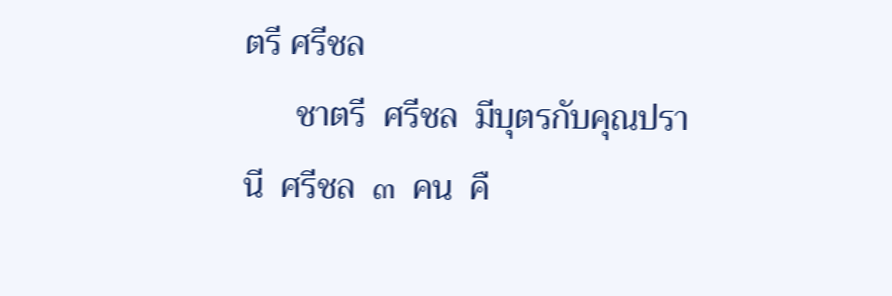ตรี ศรีชล
      ชาตรี  ศรีชล  มีบุตรกับคุณปรานี  ศรีชล  ๓  คน  คื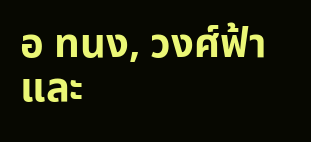อ ทนง, วงศ์ฟ้า  และ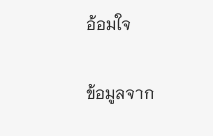อ้อมใจ

ข้อมูลจาก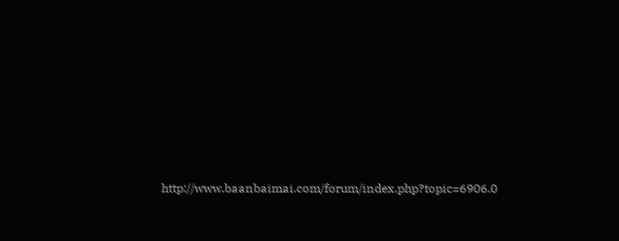http://www.baanbaimai.com/forum/index.php?topic=6906.0